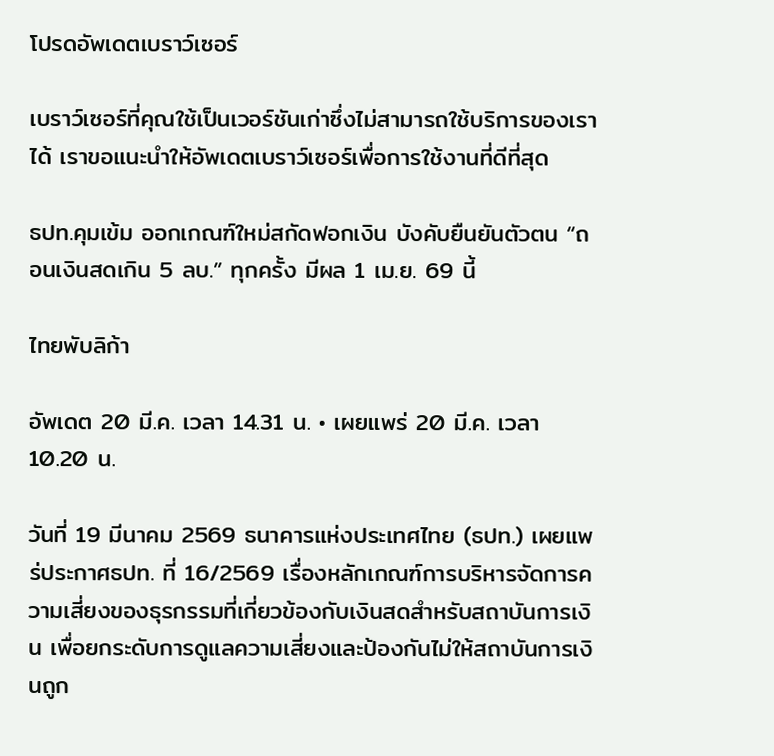โปรดอัพเดตเบราว์เซอร์

เบราว์เซอร์ที่คุณใช้เป็นเวอร์ชันเก่าซึ่งไม่สามารถใช้บริการของเราได้ เราขอแนะนำให้อัพเดตเบราว์เซอร์เพื่อการใช้งานที่ดีที่สุด

ธปท.คุมเข้ม ออกเกณฑ์ใหม่สกัดฟอกเงิน บังคับยืนยันตัวตน “ถอนเงินสดเกิน 5 ลบ.” ทุกครั้ง มีผล 1 เม.ย. 69 นี้

ไทยพับลิก้า

อัพเดต 20 มี.ค. เวลา 14.31 น. • เผยแพร่ 20 มี.ค. เวลา 10.20 น.

วันที่ 19 มีนาคม 2569 ธนาคารแห่งประเทศไทย (ธปท.) เผยแพร่ประกาศธปท. ที่ 16/2569 เรื่องหลักเกณฑ์การบริหารจัดการความเสี่ยงของธุรกรรมที่เกี่ยวข้องกับเงินสดสำหรับสถาบันการเงิน เพื่อยกระดับการดูแลความเสี่ยงและป้องกันไม่ให้สถาบันการเงินถูก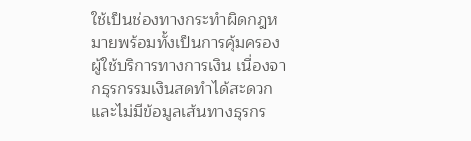ใช้เป็นช่องทางกระทำผิดกฎหมายพร้อมทั้งเป็นการคุ้มครองผู้ใช้บริการทางการเงิน เนื่องจากธุรกรรมเงินสดทำได้สะดวกและไม่มีข้อมูลเส้นทางธุรกร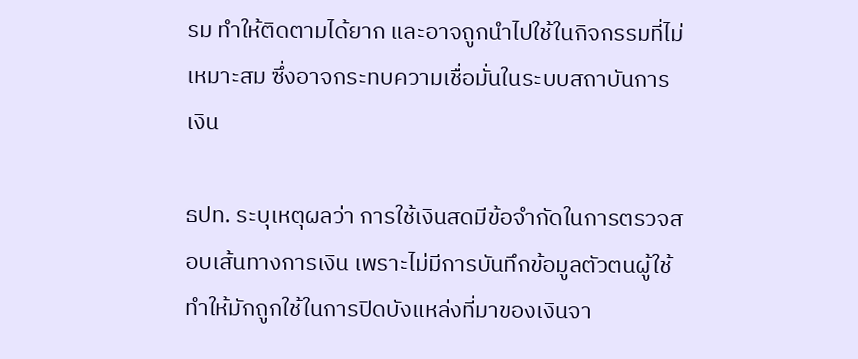รม ทำให้ติดตามได้ยาก และอาจถูกนำไปใช้ในกิจกรรมที่ไม่เหมาะสม ซึ่งอาจกระทบความเชื่อมั่นในระบบสถาบันการเงิน

ธปท. ระบุเหตุผลว่า การใช้เงินสดมีข้อจำกัดในการตรวจสอบเส้นทางการเงิน เพราะไม่มีการบันทึกข้อมูลตัวตนผู้ใช้ ทำให้มักถูกใช้ในการปิดบังแหล่งที่มาของเงินจา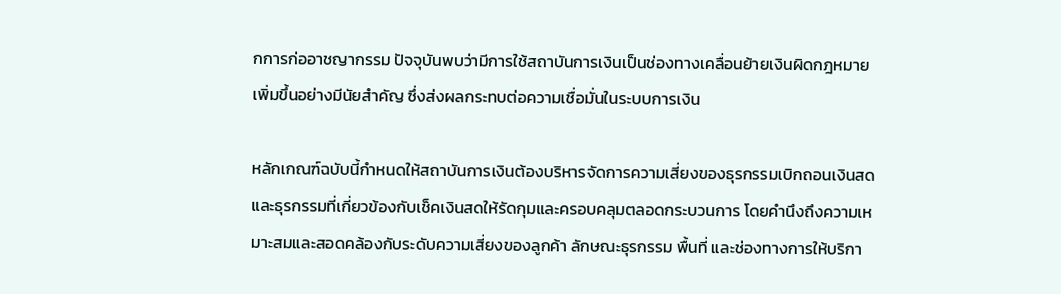กการก่ออาชญากรรม ปัจจุบันพบว่ามีการใช้สถาบันการเงินเป็นช่องทางเคลื่อนย้ายเงินผิดกฎหมายเพิ่มขึ้นอย่างมีนัยสำคัญ ซึ่งส่งผลกระทบต่อความเชื่อมั่นในระบบการเงิน

หลักเกณฑ์ฉบับนี้กำหนดให้สถาบันการเงินต้องบริหารจัดการความเสี่ยงของธุรกรรมเบิกถอนเงินสดและธุรกรรมที่เกี่ยวข้องกับเช็คเงินสดให้รัดกุมและครอบคลุมตลอดกระบวนการ โดยคำนึงถึงความเหมาะสมและสอดคล้องกับระดับความเสี่ยงของลูกค้า ลักษณะธุรกรรม พื้นที่ และช่องทางการให้บริกา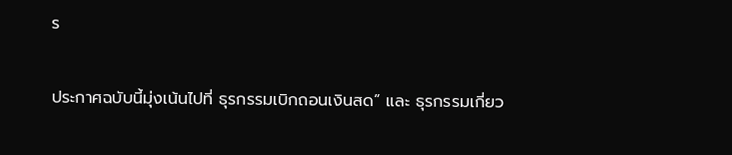ร

ประกาศฉบับนี้มุ่งเน้นไปที่ ธุรกรรมเบิกถอนเงินสด” และ ธุรกรรมเกี่ยว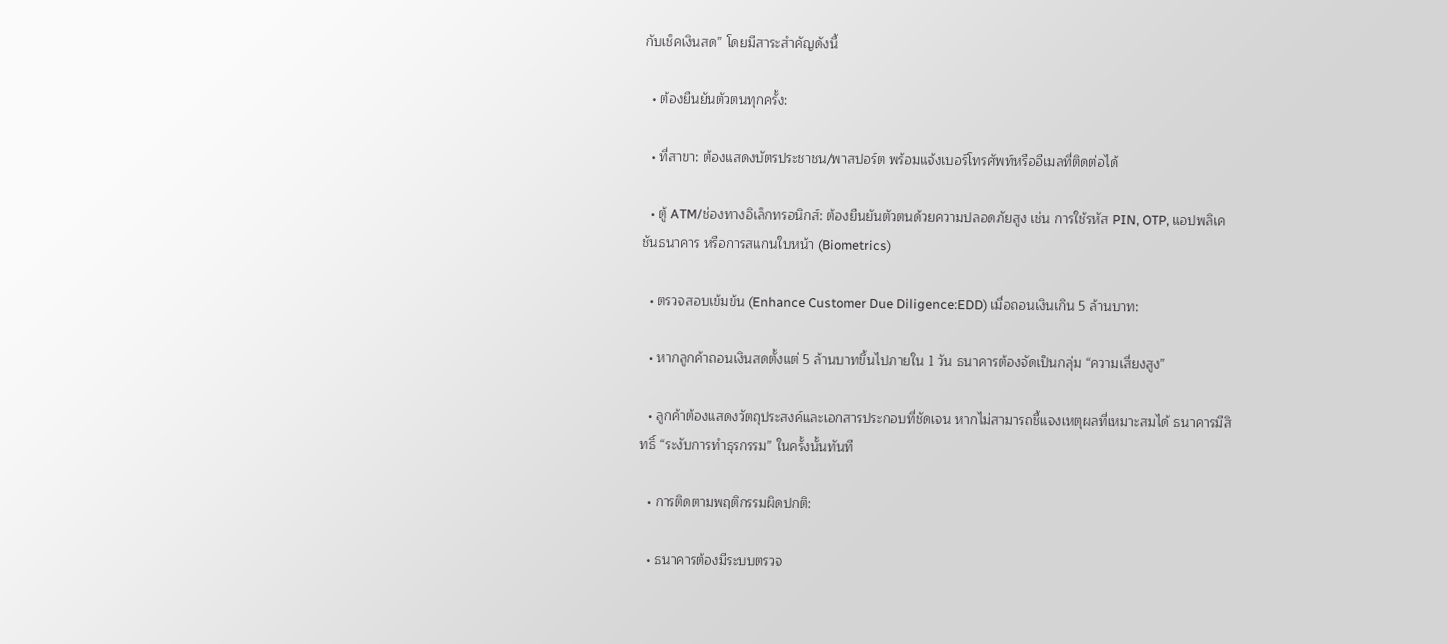กับเช็คเงินสด” โดยมีสาระสำคัญดังนี้

  • ต้องยืนยันตัวตนทุกครั้ง:

  • ที่สาขา: ต้องแสดงบัตรประชาชน/พาสปอร์ต พร้อมแจ้งเบอร์โทรศัพท์หรืออีเมลที่ติดต่อได้

  • ตู้ ATM/ช่องทางอิเล็กทรอนิกส์: ต้องยืนยันตัวตนด้วยความปลอดภัยสูง เช่น การใช้รหัส PIN, OTP, แอปพลิเคชันธนาคาร หรือการสแกนใบหน้า (Biometrics)

  • ตรวจสอบเข้มข้น (Enhance Customer Due Diligence:EDD) เมื่อถอนเงินเกิน 5 ล้านบาท:

  • หากลูกค้าถอนเงินสดตั้งแต่ 5 ล้านบาทขึ้นไปภายใน 1 วัน ธนาคารต้องจัดเป็นกลุ่ม “ความเสี่ยงสูง”

  • ลูกค้าต้องแสดงวัตถุประสงค์และเอกสารประกอบที่ชัดเจน หากไม่สามารถชี้แจงเหตุผลที่เหมาะสมได้ ธนาคารมีสิทธิ์ “ระงับการทำธุรกรรม” ในครั้งนั้นทันที

  • การติดตามพฤติกรรมผิดปกติ:

  • ธนาคารต้องมีระบบตรวจ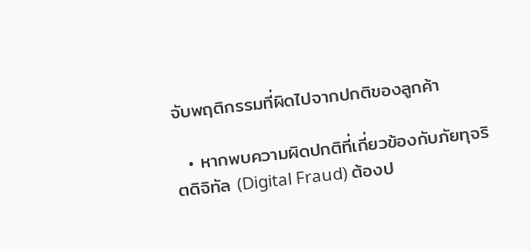จับพฤติกรรมที่ผิดไปจากปกติของลูกค้า

  • หากพบความผิดปกติที่เกี่ยวข้องกับภัยทุจริตดิจิทัล (Digital Fraud) ต้องป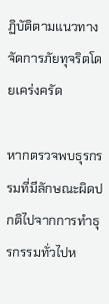ฏิบัติตามแนวทางจัดการภัยทุจริตโดยเคร่งครัด

หากตรวจพบธุรกรรมที่มีลักษณะผิดปกติไปจากการทำธุรกรรมทั่วไปห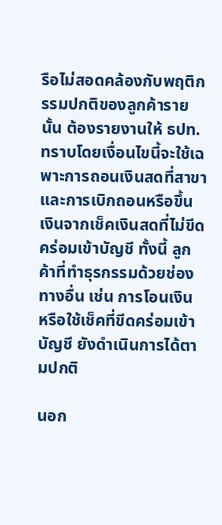รือไม่สอดคล้องกับพฤติกรรมปกติของลูกค้ารายนั้น ต้องรายงานให้ ธปท. ทราบโดยเงื่อนไขนี้จะใช้เฉพาะการถอนเงินสดที่สาขา และการเบิกถอนหรือขึ้นเงินจากเช็คเงินสดที่ไม่ขีดคร่อมเข้าบัญชี ทั้งนี้ ลูกค้าที่ทำธุรกรรมด้วยช่องทางอื่น เช่น การโอนเงิน หรือใช้เช็คที่ขีดคร่อมเข้าบัญชี ยังดำเนินการได้ตามปกติ

นอก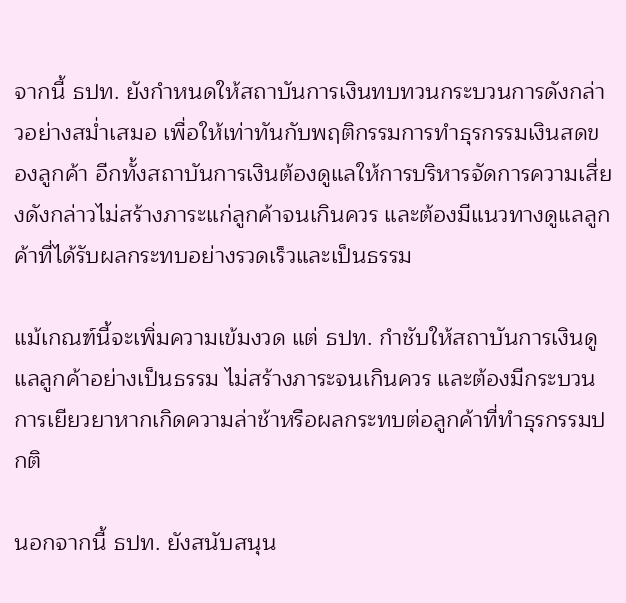จากนี้ ธปท. ยังกำหนดให้สถาบันการเงินทบทวนกระบวนการดังกล่าวอย่างสม่ำเสมอ เพื่อให้เท่าทันกับพฤติกรรมการทำธุรกรรมเงินสดของลูกค้า อีกทั้งสถาบันการเงินต้องดูแลให้การบริหารจัดการความเสี่ยงดังกล่าวไม่สร้างภาระแก่ลูกค้าจนเกินควร และต้องมีแนวทางดูแลลูกค้าที่ได้รับผลกระทบอย่างรวดเร็วและเป็นธรรม

แม้เกณฑ์นี้จะเพิ่มความเข้มงวด แต่ ธปท. กำชับให้สถาบันการเงินดูแลลูกค้าอย่างเป็นธรรม ไม่สร้างภาระจนเกินควร และต้องมีกระบวนการเยียวยาหากเกิดความล่าช้าหรือผลกระทบต่อลูกค้าที่ทำธุรกรรมปกติ

นอกจากนี้ ธปท. ยังสนับสนุน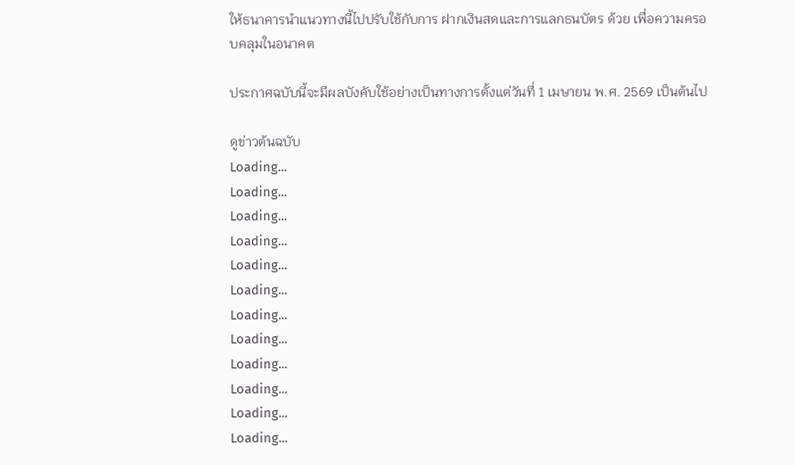ให้ธนาคารนำแนวทางนี้ไปปรับใช้กับการ ฝากเงินสดและการแลกธนบัตร ด้วย เพื่อความครอบคลุมในอนาคต

ประกาศฉบับนี้จะมีผลบังคับใช้อย่างเป็นทางการตั้งแต่วันที่ 1 เมษายน พ.ศ. 2569 เป็นต้นไป

ดูข่าวต้นฉบับ
Loading...
Loading...
Loading...
Loading...
Loading...
Loading...
Loading...
Loading...
Loading...
Loading...
Loading...
Loading...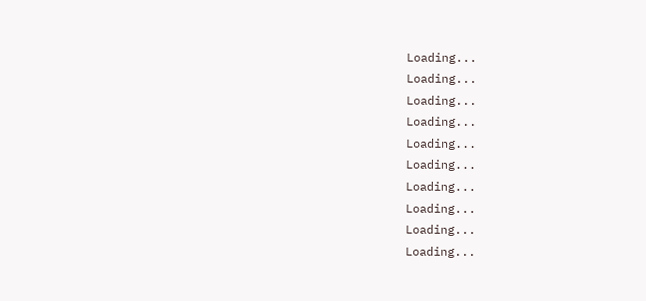Loading...
Loading...
Loading...
Loading...
Loading...
Loading...
Loading...
Loading...
Loading...
Loading...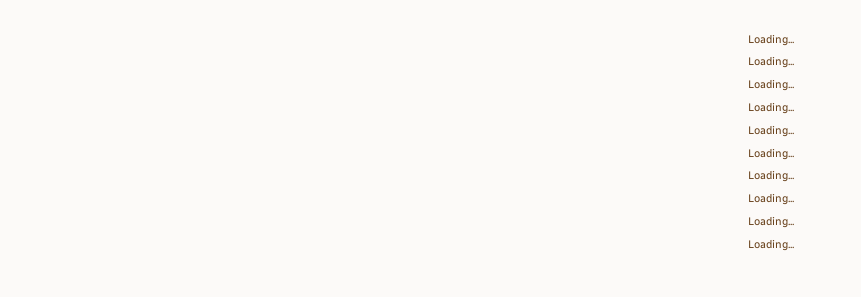Loading...
Loading...
Loading...
Loading...
Loading...
Loading...
Loading...
Loading...
Loading...
Loading...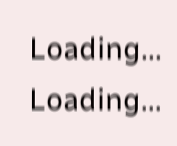Loading...
Loading...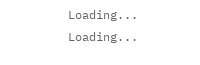Loading...
Loading...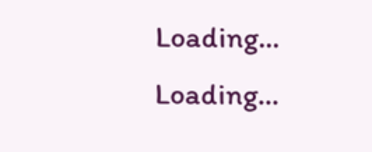Loading...
Loading...